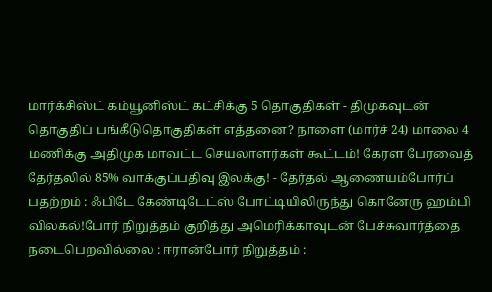மார்க்சிஸ்ட் கம்யூனிஸ்ட் கட்சிக்கு 5 தொகுதிகள் - திமுகவுடன் தொகுதிப் பங்கீடுதொகுதிகள் எத்தனை? நாளை (மார்ச் 24) மாலை 4 மணிக்கு அதிமுக மாவட்ட செயலாளர்கள் கூட்டம்! கேரள பேரவைத் தேர்தலில் 85% வாக்குப்பதிவு இலக்கு! - தேர்தல் ஆணையம்போர்ப் பதற்றம் : ஃபிடே கேண்டிடேட்ஸ் போட்டியிலிருந்து கொனேரு ஹம்பி விலகல்!போர் நிறுத்தம் குறித்து அமெரிக்காவுடன் பேச்சுவார்த்தை நடைபெறவில்லை : ஈரான்போர் நிறுத்தம் :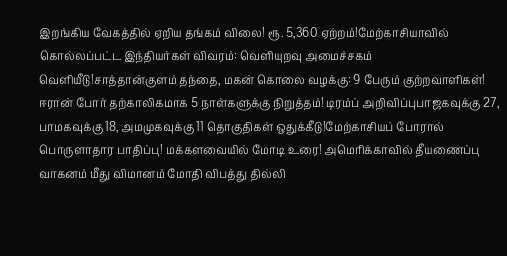இறங்கிய வேகத்தில் ஏறிய தங்கம் விலை! ரூ. 5,360 ஏற்றம்!மேற்காசியாவில் கொல்லப்பட்ட இந்தியர்கள் விவரம்: வெளியுறவு அமைச்சகம் வெளியீடு!சாத்தான்குளம் தந்தை, மகன் கொலை வழக்கு: 9 பேரும் குற்றவாளிகள்! ஈரான் போர் தற்காலிகமாக 5 நாள்களுக்கு நிறுத்தம்! டிரம்ப் அறிவிப்புபாஜகவுக்கு 27, பாமகவுக்கு 18, அமமுகவுக்கு 11 தொகுதிகள் ஒதுக்கீடு!மேற்காசியப் போரால் பொருளாதார பாதிப்பு! மக்களவையில் மோடி உரை! அமெரிக்காவில் தீயணைப்பு வாகனம் மீது விமானம் மோதி விபத்து தில்லி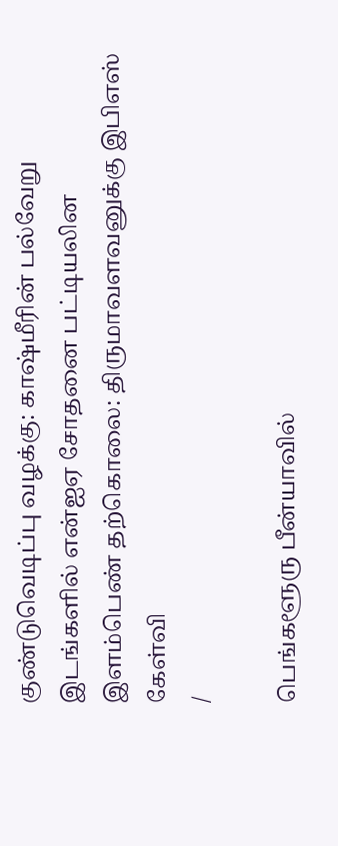குண்டுவெடிப்பு வழக்கு: காஷ்மீரின் பல்வேறு இடங்களில் என்ஐஏ சோதனை பட்டியலின இளம்பெண் தற்கொலை: திருமாவளவனுக்கு இபிஎஸ் கேள்வி
/

பெங்களூரு பீன்யாவில்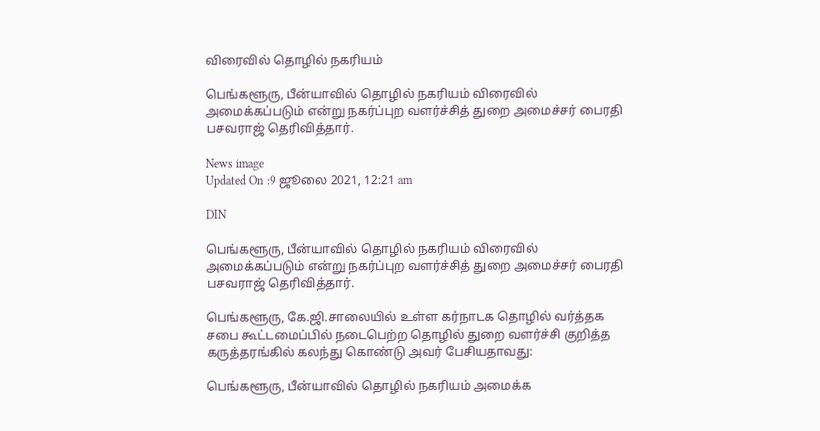விரைவில் தொழில் நகரியம்

பெங்களூரு, பீன்யாவில் தொழில் நகரியம் விரைவில் அமைக்கப்படும் என்று நகர்ப்புற வளர்ச்சித் துறை அமைச்சர் பைரதி பசவராஜ் தெரிவித்தார்.

News image
Updated On :9 ஜூலை 2021, 12:21 am

DIN

பெங்களூரு, பீன்யாவில் தொழில் நகரியம் விரைவில் அமைக்கப்படும் என்று நகர்ப்புற வளர்ச்சித் துறை அமைச்சர் பைரதி பசவராஜ் தெரிவித்தார்.

பெங்களூரு, கே.ஜி.சாலையில் உள்ள கர்நாடக தொழில் வர்த்தக சபை கூட்டமைப்பில் நடைபெற்ற தொழில் துறை வளர்ச்சி குறித்த கருத்தரங்கில் கலந்து கொண்டு அவர் பேசியதாவது:

பெங்களூரு, பீன்யாவில் தொழில் நகரியம் அமைக்க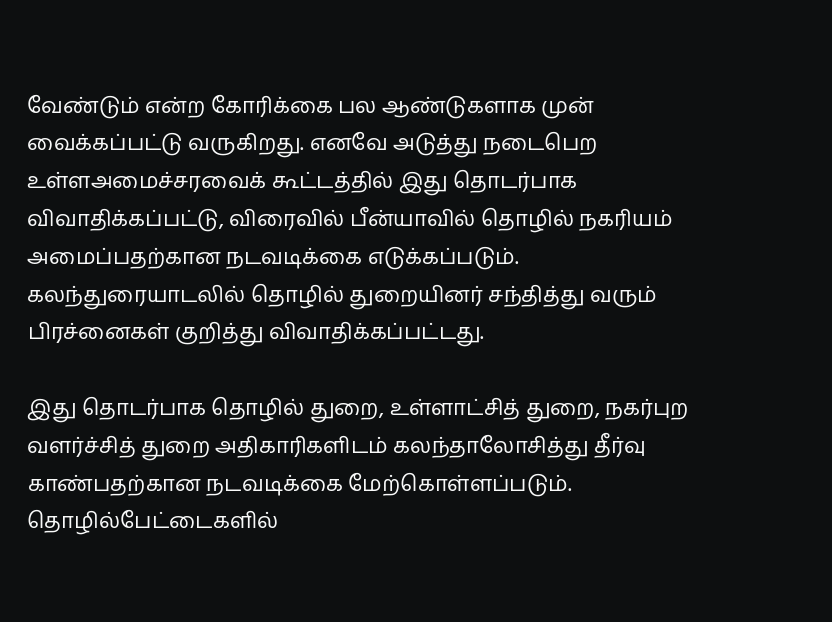வேண்டும் என்ற கோரிக்கை பல ஆண்டுகளாக முன் வைக்கப்பட்டு வருகிறது. எனவே அடுத்து நடைபெற உள்ளஅமைச்சரவைக் கூட்டத்தில் இது தொடர்பாக விவாதிக்கப்பட்டு, விரைவில் பீன்யாவில் தொழில் நகரியம் அமைப்பதற்கான நடவடிக்கை எடுக்கப்படும். கலந்துரையாடலில் தொழில் துறையினர் சந்தித்து வரும் பிரச்னைகள் குறித்து விவாதிக்கப்பட்டது.

இது தொடர்பாக தொழில் துறை, உள்ளாட்சித் துறை, நகர்புற வளர்ச்சித் துறை அதிகாரிகளிடம் கலந்தாலோசித்து தீர்வு காண்பதற்கான நடவடிக்கை மேற்கொள்ளப்படும். தொழில்பேட்டைகளில்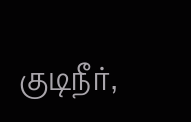குடிநீர்,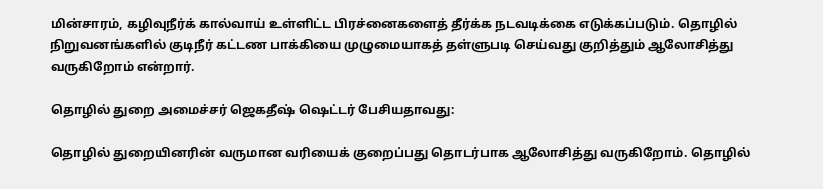மின்சாரம், கழிவுநீர்க் கால்வாய் உள்ளிட்ட பிரச்னைகளைத் தீர்க்க நடவடிக்கை எடுக்கப்படும். தொழில் நிறுவனங்களில் குடிநீர் கட்டண பாக்கியை முழுமையாகத் தள்ளுபடி செய்வது குறித்தும் ஆலோசித்து வருகிறோம் என்றார்.

தொழில் துறை அமைச்சர் ஜெகதீஷ் ஷெட்டர் பேசியதாவது:

தொழில் துறையினரின் வருமான வரியைக் குறைப்பது தொடர்பாக ஆலோசித்து வருகிறோம். தொழில்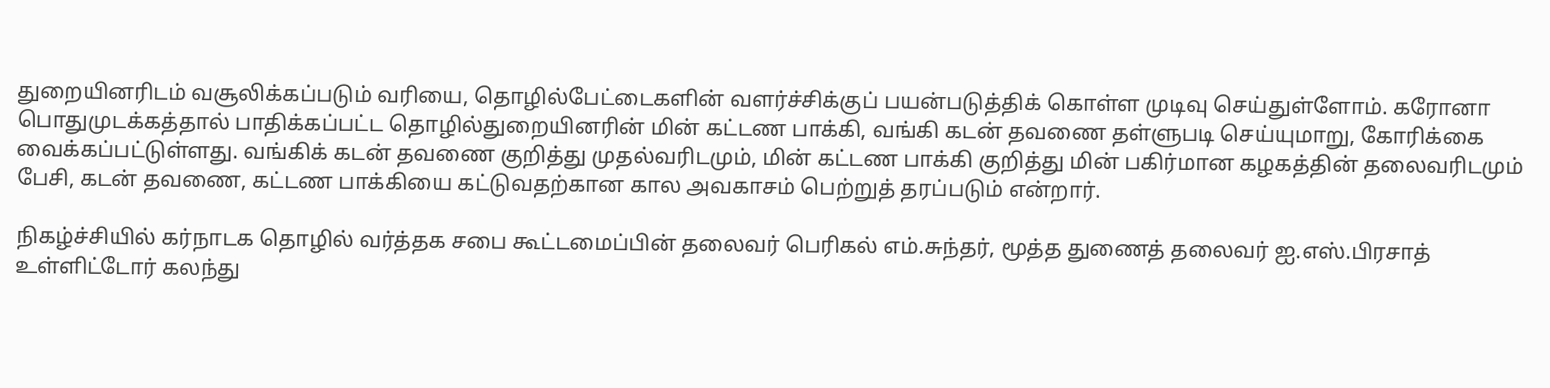துறையினரிடம் வசூலிக்கப்படும் வரியை, தொழில்பேட்டைகளின் வளர்ச்சிக்குப் பயன்படுத்திக் கொள்ள முடிவு செய்துள்ளோம். கரோனா பொதுமுடக்கத்தால் பாதிக்கப்பட்ட தொழில்துறையினரின் மின் கட்டண பாக்கி, வங்கி கடன் தவணை தள்ளுபடி செய்யுமாறு, கோரிக்கை வைக்கப்பட்டுள்ளது. வங்கிக் கடன் தவணை குறித்து முதல்வரிடமும், மின் கட்டண பாக்கி குறித்து மின் பகிர்மான கழகத்தின் தலைவரிடமும் பேசி, கடன் தவணை, கட்டண பாக்கியை கட்டுவதற்கான கால அவகாசம் பெற்றுத் தரப்படும் என்றார்.

நிகழ்ச்சியில் கர்நாடக தொழில் வர்த்தக சபை கூட்டமைப்பின் தலைவர் பெரிகல் எம்.சுந்தர், மூத்த துணைத் தலைவர் ஐ.எஸ்.பிரசாத் உள்ளிட்டோர் கலந்து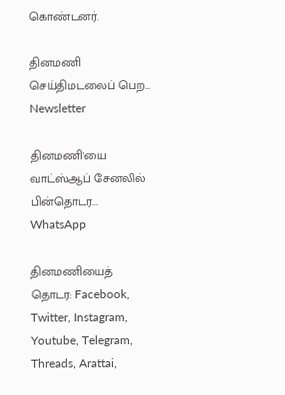கொண்டனர்.

தினமணி செய்திமடலைப் பெற... Newsletter

தினமணி'யை வாட்ஸ்ஆப் சேனலில் பின்தொடர... WhatsApp

தினமணியைத் தொடர: Facebook, Twitter, Instagram, Youtube, Telegram, Threads, Arattai,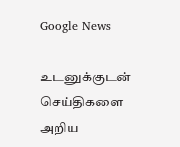Google News

உடனுக்குடன் செய்திகளை அறிய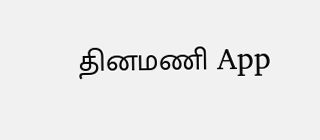தினமணி App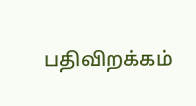பதிவிறக்கம்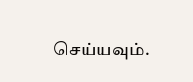செய்யவும்.